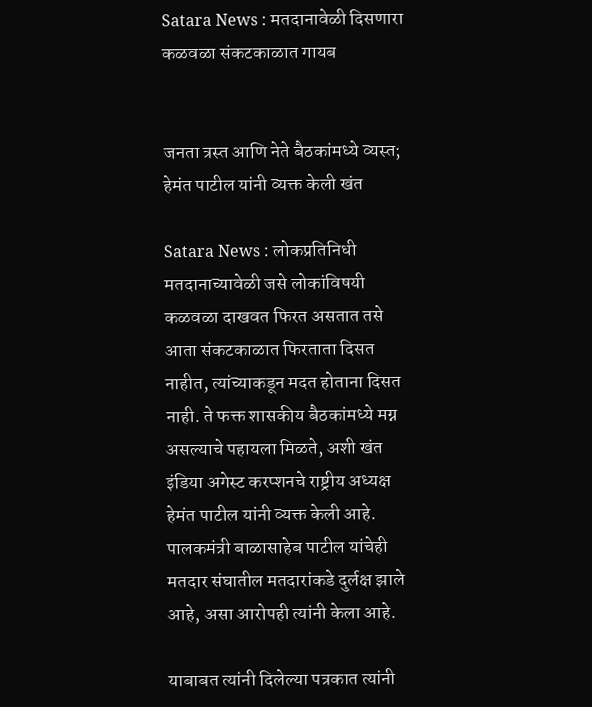Satara News : मतदानावेळी दिसणारा कळवळा संकटकाळात गायब


जनता त्रस्त आणि नेते बैठकांमध्ये व्यस्त; हेमंत पाटील यांनी व्यक्त केली खंत

Satara News : लोकप्रतिनिधी मतदानाच्यावेळी जसे लोकांविषयी कळवळा दाखवत फिरत असतात तसे आता संकटकाळात फिरताता दिसत नाहीत, त्यांच्याकडून मदत होताना दिसत नाही. ते फक्त शासकीय बैठकांमध्ये मग्न असल्याचे पहायला मिळते, अशी खंत इंडिया अगेस्ट करप्शनचे राष्ट्रीय अध्यक्ष हेमंत पाटील यांनी व्यक्त केली आहे. पालकमंत्री बाळासाहेब पाटील यांचेही मतदार संघातील मतदारांकडे दुर्लक्ष झाले आहे, असा आरोपही त्यांनी केला आहे.

याबाबत त्यांनी दिलेल्या पत्रकात त्यांनी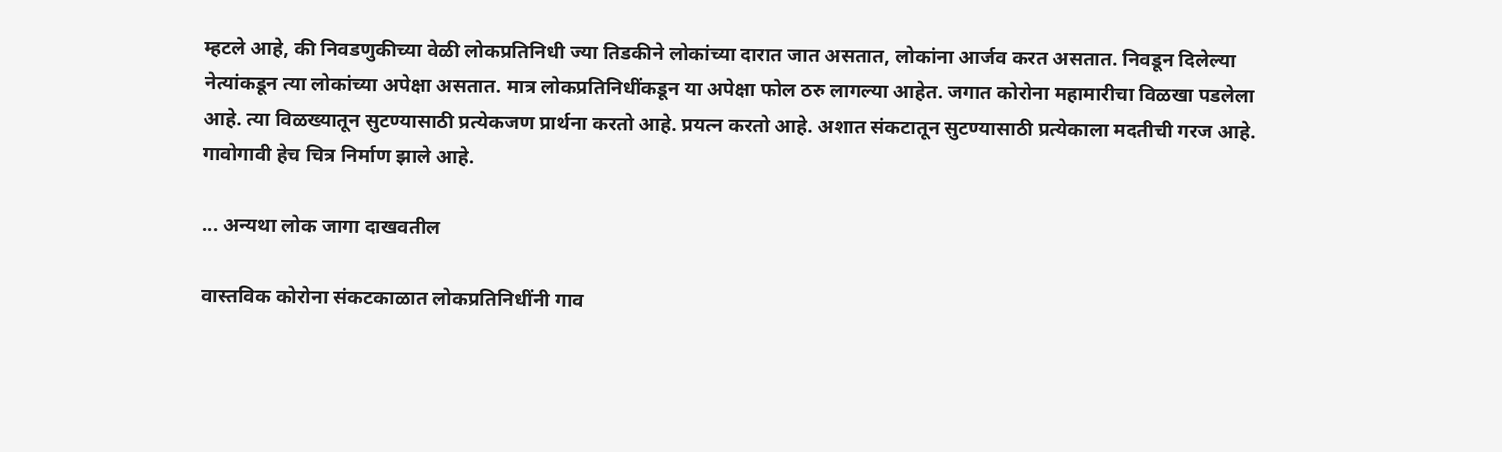म्हटले आहे, की निवडणुकीच्या वेळी लोकप्रतिनिधी ज्या तिडकीने लोकांच्या दारात जात असतात, लोकांना आर्जव करत असतात. निवडून दिलेल्या नेत्यांकडून त्या लोकांच्या अपेक्षा असतात. मात्र लोकप्रतिनिधींकडून या अपेक्षा फोल ठरु लागल्या आहेत. जगात कोरोना महामारीचा विळखा पडलेला आहे. त्या विळख्यातून सुटण्यासाठी प्रत्येकजण प्रार्थना करतो आहे. प्रयत्न करतो आहे. अशात संकटातून सुटण्यासाठी प्रत्येकाला मदतीची गरज आहे. गावोगावी हेच चित्र निर्माण झाले आहे.

... अन्यथा लोक जागा दाखवतील

वास्तविक कोरोना संकटकाळात लोकप्रतिनिधींनी गाव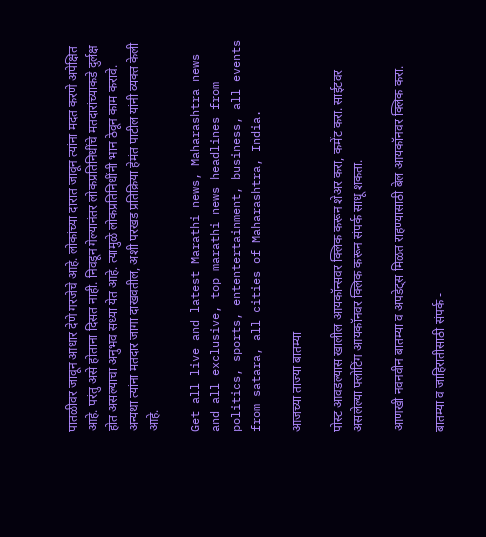पातळीवर जावून आधार देणे गरजेचे आहे. लोकांच्या दारात जावून त्यांना मदत करणे अपेक्षित आहे. परंतु असे होताना दिसत नाही. निवडून गेल्यानंतर लोकप्रतिनिधींचे मतदारांच्याकडे दुर्लक्ष होत असल्याचा अनुभव सध्या येत आहे. त्यामुळे लोकप्रतिनिधींनी भान ठेवून काम करावे. अन्यथा त्यांना मतदार जागा दाखवतील, अशी परखड प्रतिक्रिया हेमंत पाटील यांनी व्यक्त केली आहे.

Get all live and latest Marathi news, Maharashtra news and all exclusive, top marathi news headlines from politics, sports, ententertainment, business, all events from satara, all cities of Maharashtra, India.

आजच्या ताज्या बातम्या

पोस्ट आवडल्यास खालील आयकॉन्सवर क्लिक करून शेअर करा, कमेंट करा. साईटवर असलेल्या फ्लोटिंग आयकॉनवर क्लिक करून संपर्क साधू शकता.

आणखी नवनवीन बातम्या व अपडेट्स मिळत राहण्यासाठी बेल आयकॉनवर क्लिक करा.

बातम्या व जाहिरातीसाठी संपर्क -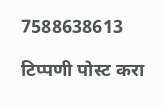7588638613

टिप्पणी पोस्ट करा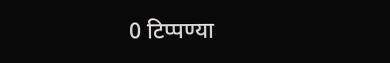0 टिप्पण्या